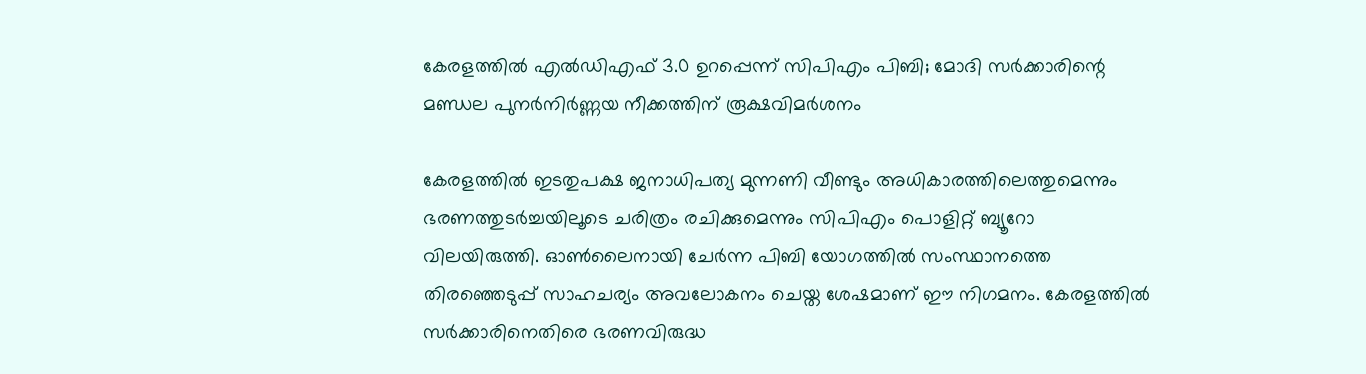കേരളത്തിൽ എൽഡിഎഫ് 3.0 ഉറപ്പെന്ന് സിപിഎം പിബി; മോദി സർക്കാരിന്റെ മണ്ഡല പുനർനിർണ്ണയ നീക്കത്തിന് രൂക്ഷവിമർശനം

കേരളത്തിൽ ഇടതുപക്ഷ ജനാധിപത്യ മുന്നണി വീണ്ടും അധികാരത്തിലെത്തുമെന്നും ഭരണത്തുടർച്ചയിലൂടെ ചരിത്രം രചിക്കുമെന്നും സിപിഎം പൊളിറ്റ് ബ്യൂറോ വിലയിരുത്തി. ഓൺലൈനായി ചേർന്ന പിബി യോഗത്തിൽ സംസ്ഥാനത്തെ തിരഞ്ഞെടുപ്പ് സാഹചര്യം അവലോകനം ചെയ്ത ശേഷമാണ് ഈ നിഗമനം. കേരളത്തിൽ സർക്കാരിനെതിരെ ഭരണവിരുദ്ധ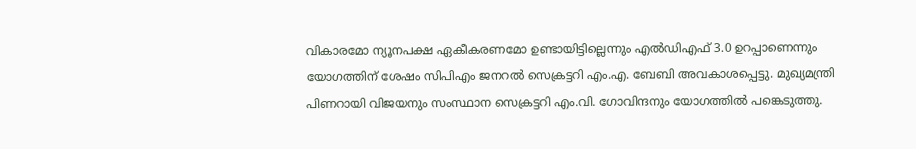വികാരമോ ന്യൂനപക്ഷ ഏകീകരണമോ ഉണ്ടായിട്ടില്ലെന്നും എൽഡിഎഫ് 3.0 ഉറപ്പാണെന്നും യോഗത്തിന് ശേഷം സിപിഎം ജനറൽ സെക്രട്ടറി എം.എ. ബേബി അവകാശപ്പെട്ടു. മുഖ്യമന്ത്രി പിണറായി വിജയനും സംസ്ഥാന സെക്രട്ടറി എം.വി. ഗോവിന്ദനും യോഗത്തിൽ പങ്കെടുത്തു.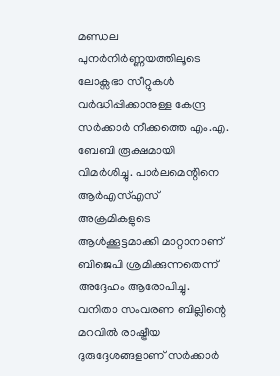മണ്ഡല പുനർനിർണ്ണയത്തിലൂടെ ലോക്സഭാ സീറ്റുകൾ വർദ്ധിപ്പിക്കാനുള്ള കേന്ദ്ര സർക്കാർ നീക്കത്തെ എം.എ. ബേബി രൂക്ഷമായി വിമർശിച്ചു. പാർലമെന്റിനെ ആർഎസ്എസ് അക്രമികളുടെ ആൾക്കൂട്ടമാക്കി മാറ്റാനാണ് ബിജെപി ശ്രമിക്കുന്നതെന്ന് അദ്ദേഹം ആരോപിച്ചു. വനിതാ സംവരണ ബില്ലിന്റെ മറവിൽ രാഷ്ട്രീയ ദുരുദ്ദേശങ്ങളാണ് സർക്കാർ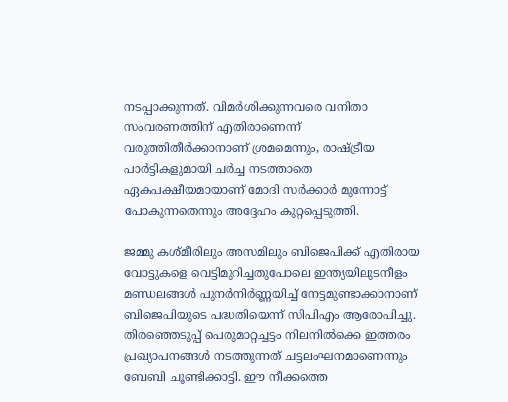നടപ്പാക്കുന്നത്. വിമർശിക്കുന്നവരെ വനിതാ സംവരണത്തിന് എതിരാണെന്ന് വരുത്തിതീർക്കാനാണ് ശ്രമമെന്നും, രാഷ്ട്രീയ പാർട്ടികളുമായി ചർച്ച നടത്താതെ ഏകപക്ഷീയമായാണ് മോദി സർക്കാർ മുന്നോട്ട് പോകുന്നതെന്നും അദ്ദേഹം കുറ്റപ്പെടുത്തി.

ജമ്മു കശ്മീരിലും അസമിലും ബിജെപിക്ക് എതിരായ വോട്ടുകളെ വെട്ടിമുറിച്ചതുപോലെ ഇന്ത്യയിലുടനീളം മണ്ഡലങ്ങൾ പുനർനിർണ്ണയിച്ച് നേട്ടമുണ്ടാക്കാനാണ് ബിജെപിയുടെ പദ്ധതിയെന്ന് സിപിഎം ആരോപിച്ചു. തിരഞ്ഞെടുപ്പ് പെരുമാറ്റച്ചട്ടം നിലനിൽക്കെ ഇത്തരം പ്രഖ്യാപനങ്ങൾ നടത്തുന്നത് ചട്ടലംഘനമാണെന്നും ബേബി ചൂണ്ടിക്കാട്ടി. ഈ നീക്കത്തെ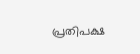പ്രതിപക്ഷ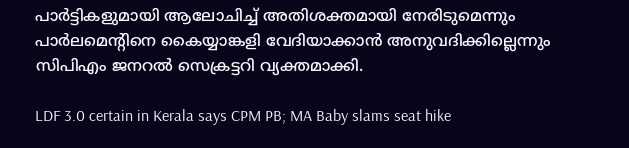പാർട്ടികളുമായി ആലോചിച്ച് അതിശക്തമായി നേരിടുമെന്നും പാർലമെന്റിനെ കൈയ്യാങ്കളി വേദിയാക്കാൻ അനുവദിക്കില്ലെന്നും സിപിഎം ജനറൽ സെക്രട്ടറി വ്യക്തമാക്കി.

LDF 3.0 certain in Kerala says CPM PB; MA Baby slams seat hike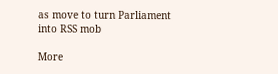as move to turn Parliament into RSS mob

More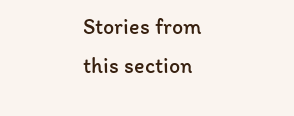Stories from this section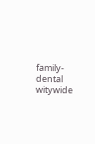family-dental
witywide